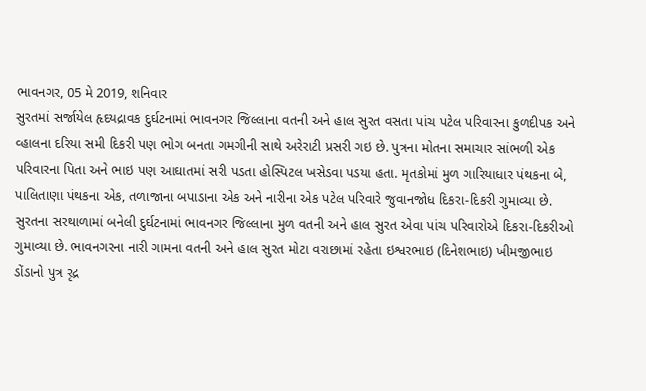ભાવનગર, 05 મે 2019, શનિવાર
સુરતમાં સર્જાયેલ હૃદયદ્રાવક દુર્ઘટનામાં ભાવનગર જિલ્લાના વતની અને હાલ સુરત વસતા પાંચ પટેલ પરિવારના કુળદીપક અને વ્હાલના દરિયા સમી દિકરી પણ ભોગ બનતા ગમગીની સાથે અરેરાટી પ્રસરી ગઇ છે. પુત્રના મોતના સમાચાર સાંભળી એક પરિવારના પિતા અને ભાઇ પણ આઘાતમાં સરી પડતા હોસ્પિટલ ખસેડવા પડયા હતા. મૃતકોમાં મુળ ગારિયાધાર પંથકના બે, પાલિતાણા પંથકના એક, તળાજાના બપાડાના એક અને નારીના એક પટેલ પરિવારે જુવાનજોધ દિકરા-દિકરી ગુમાવ્યા છે.
સુરતના સરથાળામાં બનેલી દુર્ઘટનામાં ભાવનગર જિલ્લાના મુળ વતની અને હાલ સુરત એવા પાંચ પરિવારોએ દિકરા-દિકરીઓ ગુમાવ્યા છે. ભાવનગરના નારી ગામના વતની અને હાલ સુરત મોટા વરાછામાં રહેતા ઇશ્વરભાઇ (દિનેશભાઇ) ખીમજીભાઇ ડોંડાનો પુત્ર રૃદ્ર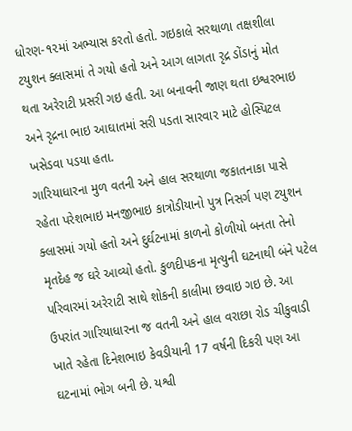ધોરણ-૧૨માં અભ્યાસ કરતો હતો. ગઇકાલે સરથાળા તક્ષશીલા ટયુશન ક્લાસમાં તે ગયો હતો અને આગ લાગતા રૃદ્ર ડોંડાનું મોત થતા અરેરાટી પ્રસરી ગઇ હતી. આ બનાવની જાણ થતા ઇશ્વરભાઇ અને રૃદ્રના ભાઇ આઘાતમાં સરી પડતા સારવાર માટે હોસ્પિટલ ખસેડવા પડયા હતા.
ગારિયાધારના મુળ વતની અને હાલ સરથાળા જકાતનાકા પાસે રહેતા પરેશભાઇ મનજીભાઇ કાત્રોડીયાનો પુત્ર નિસર્ગ પણ ટયુશન ક્લાસમાં ગયો હતો અને દુર્ઘટનામાં કાળનો કોળીયો બનતા તેનો મૃતદેહ જ ઘરે આવ્યો હતો. કુળદીપકના મૃત્યુની ઘટનાથી બંને પટેલ પરિવારમાં અરેરાટી સાથે શોકની કાલીમા છવાઇ ગઇ છે. આ ઉપરાંત ગારિયાધારના જ વતની અને હાલ વરાછા રોડ ચીકુવાડી ખાતે રહેતા દિનેશભાઇ કેવડીયાની 17 વર્ષની દિકરી પણ આ ઘટનામાં ભોગ બની છે. યશ્વી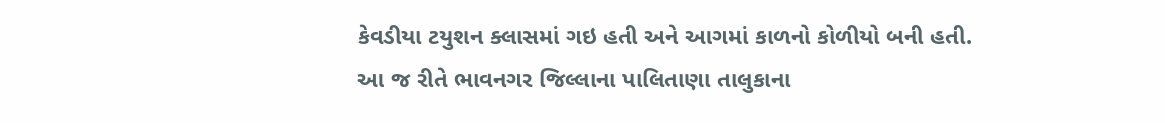કેવડીયા ટયુશન ક્લાસમાં ગઇ હતી અને આગમાં કાળનો કોળીયો બની હતી.
આ જ રીતે ભાવનગર જિલ્લાના પાલિતાણા તાલુકાના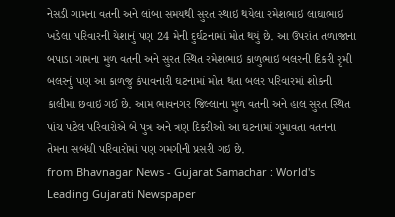નેસડી ગામના વતની અને લાંબા સમયથી સુરત સ્થાઇ થયેલા રમેશભાઇ લાઘાભાઇ ખડેલા પરિવારની યેશાનું પણ 24 મેની દુર્ઘટનામાં મોત થયું છે. આ ઉપરાંત તળાજાના બપાડા ગામના મુળ વતની અને સુરત સ્થિત રમેશભાઇ કાળુભાઇ બલરની દિકરી રૃમી બલરનું પણ આ કાળજુ કંપાવનારી ઘટનામાં મોત થતા બલર પરિવારમાં શોકની કાલીમા છવાઇ ગઈ છે. આમ ભાવનગર જિલ્લાના મુળ વતની અને હાલ સુરત સ્થિત પાંચ પટેલ પરિવારોએ બે પુત્ર અને ત્રણ દિકરીઓ આ ઘટનામાં ગુમાવતા વતનના તેમના સબંધી પરિવારોમાં પણ ગમગીની પ્રસરી ગઇ છે.
from Bhavnagar News - Gujarat Samachar : World's Leading Gujarati Newspaper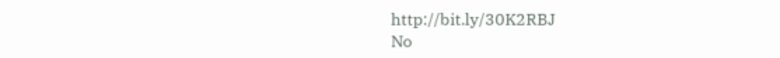http://bit.ly/30K2RBJ
No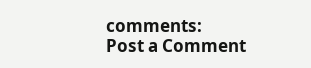comments:
Post a Comment